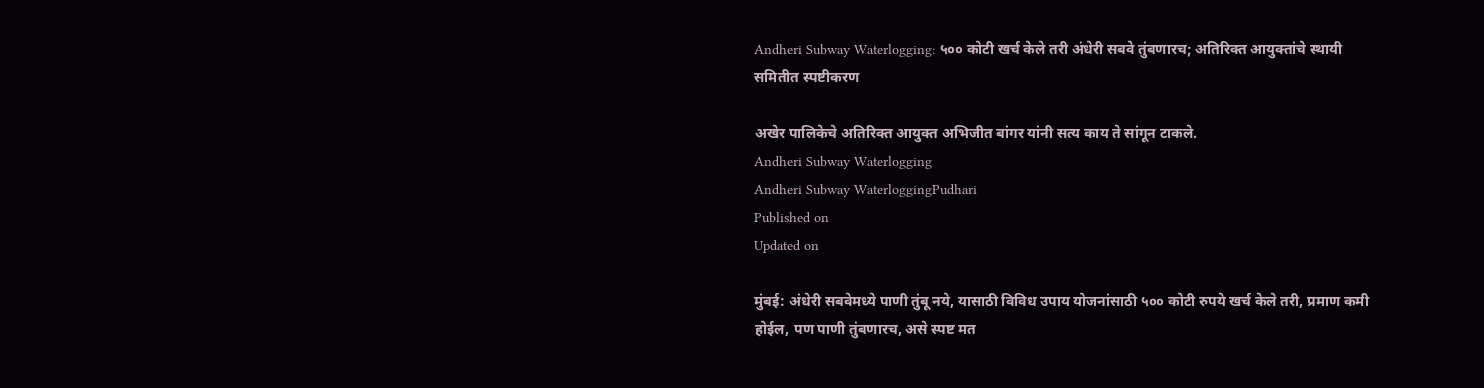Andheri Subway Waterlogging: ५०० कोटी खर्च केले तरी अंधेरी सबवे तुंबणारच; अतिरिक्त आयुक्तांचे स्थायी समितीत स्पष्टीकरण

अखेर पालिकेचे अतिरिक्त आयुक्त अभिजीत बांगर यांनी सत्य काय ते सांगून टाकले.
Andheri Subway Waterlogging
Andheri Subway WaterloggingPudhari
Published on
Updated on

मुंबई: अंधेरी सबवेमध्ये पाणी तुंबू नये, यासाठी विविध उपाय योजनांसाठी ५०० कोटी रुपये खर्च केले तरी, प्रमाण कमी होईल, पण पाणी तुंबणारच, असे स्पष्ट मत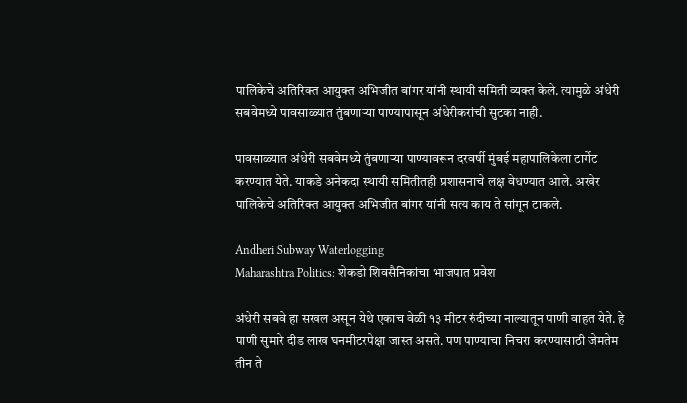पालिकेचे अतिरिक्त आयुक्त अभिजीत बांगर यांनी स्थायी समिती व्यक्त केले. त्यामुळे अंधेरी सबवेमध्ये पावसाळ्यात तुंबणाऱ्या पाण्यापासून अंधेरीकरांची सुटका नाही.

पावसाळ्यात अंधेरी सबवेमध्ये तुंबणाऱ्या पाण्यावरून दरवर्षी मुंबई महापालिकेला टार्गेट करण्यात येते. याकडे अनेकदा स्थायी समितीतही प्रशासनाचे लक्ष वेधण्यात आले. अखेर पालिकेचे अतिरिक्त आयुक्त अभिजीत बांगर यांनी सत्य काय ते सांगून टाकले.

Andheri Subway Waterlogging
Maharashtra Politics: शेकडो शिवसैनिकांचा भाजपात प्रवेश

अंधेरी सबवे हा सखल असून येथे एकाच वेळी १३ मीटर रुंदीच्या नाल्यातून पाणी वाहत येते. हे पाणी सुमारे दीड लाख घनमीटरपेक्षा जास्त असते. पण पाण्याचा निचरा करण्यासाठी जेमतेम तीन ते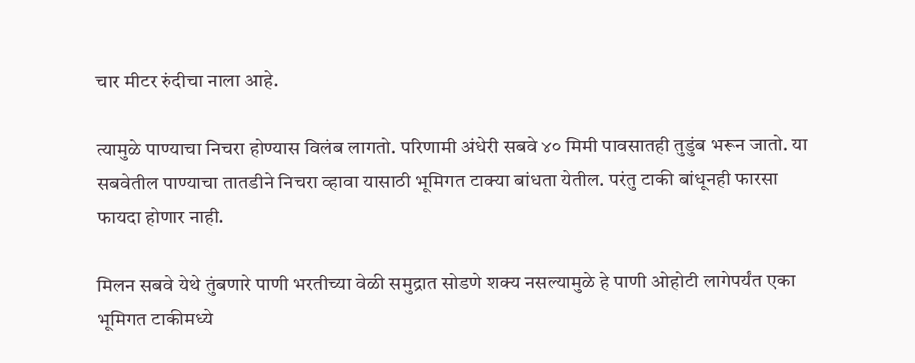चार मीटर रुंदीचा नाला आहे.

त्यामुळे पाण्याचा निचरा होण्यास विलंब लागतो. परिणामी अंधेरी सबवे ४० मिमी पावसातही तुडुंब भरून जातो. या सबवेतील पाण्याचा तातडीने निचरा व्हावा यासाठी भूमिगत टाक्या बांधता येतील. परंतु टाकी बांधूनही फारसा फायदा होणार नाही.

मिलन सबवे येथे तुंबणारे पाणी भरतीच्या वेळी समुद्रात सोडणे शक्य नसल्यामुळे हे पाणी ओहोटी लागेपर्यंत एका भूमिगत टाकीमध्ये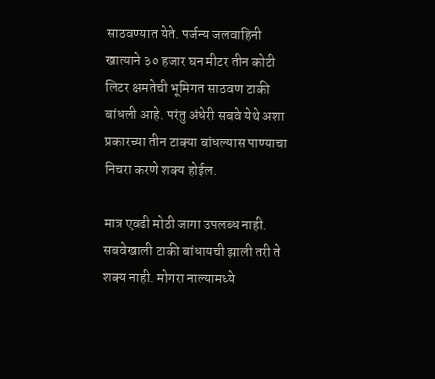साठवण्यात येते. पर्जन्य जलवाहिनी खात्याने ३० हजार घन मीटर तीन कोटी लिटर क्षमतेची भूमिगत साठवण टाकी बांधली आहे. परंतु अंधेरी सबवे येथे अशा प्रकारच्या तीन टाक्या बांधल्यास पाण्याचा निचरा करणे शक्य होईल.

मात्र एवढी मोठी जागा उपलब्ध नाही. सबवेखाली टाकी बांधायची झाली तरी ते शक्य नाही. मोगरा नाल्यामध्ये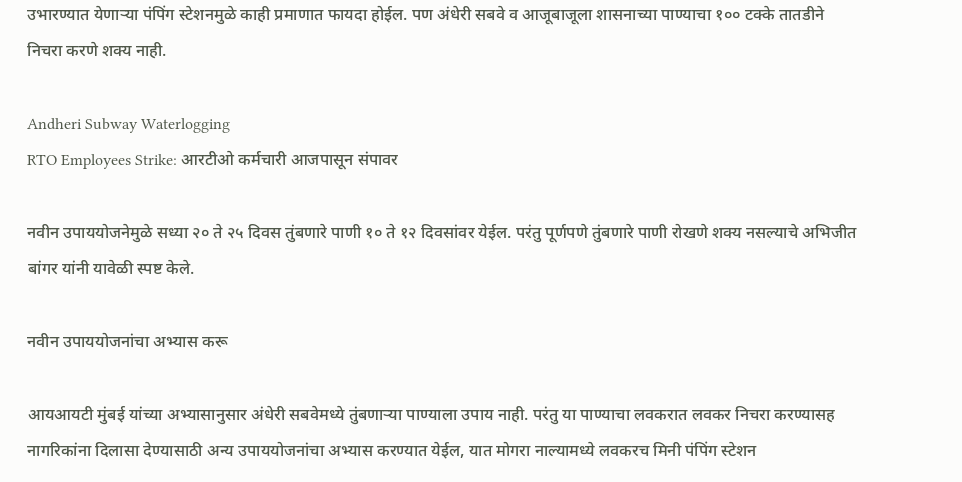उभारण्यात येणाऱ्या पंपिंग स्टेशनमुळे काही प्रमाणात फायदा होईल. पण अंधेरी सबवे व आजूबाजूला शासनाच्या पाण्याचा १०० टक्के तातडीने निचरा करणे शक्य नाही.

Andheri Subway Waterlogging
RTO Employees Strike: आरटीओ कर्मचारी आजपासून संपावर

नवीन उपाययोजनेमुळे सध्या २० ते २५ दिवस तुंबणारे पाणी १० ते १२ दिवसांवर येईल. परंतु पूर्णपणे तुंबणारे पाणी रोखणे शक्य नसल्याचे अभिजीत बांगर यांनी यावेळी स्पष्ट केले.

नवीन उपाययोजनांचा अभ्यास करू

आयआयटी मुंबई यांच्या अभ्यासानुसार अंधेरी सबवेमध्ये तुंबणाऱ्या पाण्याला उपाय नाही. परंतु या पाण्याचा लवकरात लवकर निचरा करण्यासह नागरिकांना दिलासा देण्यासाठी अन्य उपाययोजनांचा अभ्यास करण्यात येईल, यात मोगरा नाल्यामध्ये लवकरच मिनी पंपिंग स्टेशन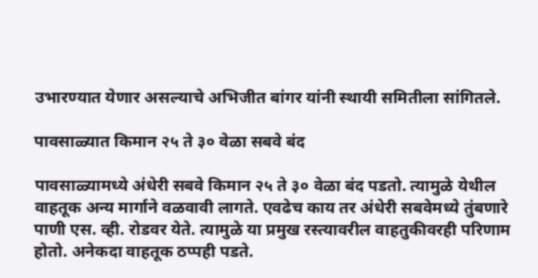उभारण्यात येणार असल्याचे अभिजीत बांगर यांनी स्थायी समितीला सांगितले.

पावसाळ्यात किमान २५ ते ३० वेळा सबवे बंद

पावसाळ्यामध्ये अंधेरी सबवे किमान २५ ते ३० वेळा बंद पडतो. त्यामुळे येथील वाहतूक अन्य मार्गाने वळवावी लागते. एवढेच काय तर अंधेरी सबवेमध्ये तुंबणारे पाणी एस. व्ही. रोडवर येते. त्यामुळे या प्रमुख रस्त्यावरील वाहतुकीवरही परिणाम होतो. अनेकदा वाहतूक ठप्पही पडते.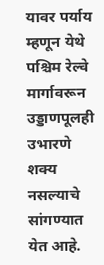यावर पर्याय म्हणून येथे पश्चिम रेल्वे मार्गावरून उड्डाणपूलही उभारणे शक्य नसल्याचे सांगण्यात येत आहे.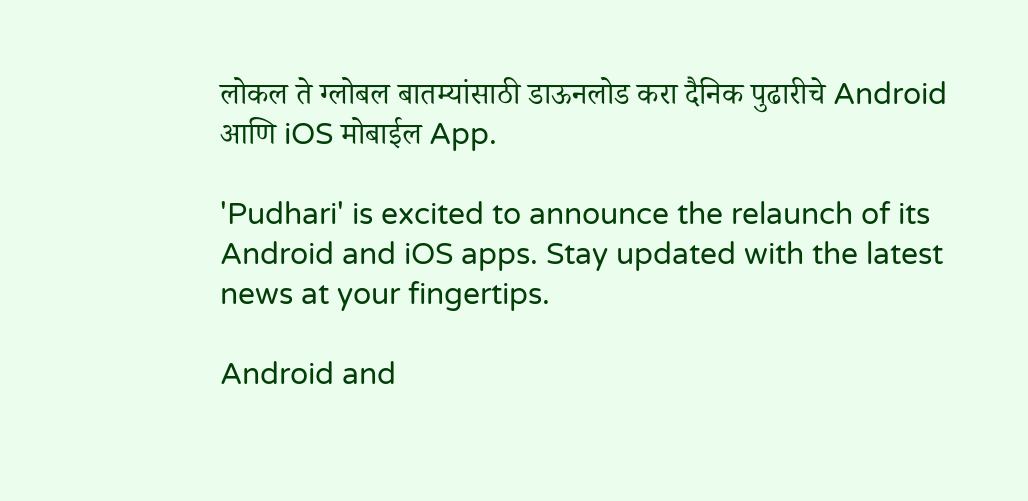लोकल ते ग्लोबल बातम्यांसाठी डाऊनलोड करा दैनिक पुढारीचे Android आणि iOS मोबाईल App.

'Pudhari' is excited to announce the relaunch of its Android and iOS apps. Stay updated with the latest news at your fingertips.

Android and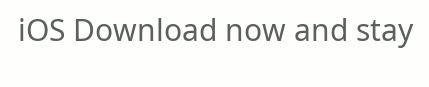iOS Download now and stay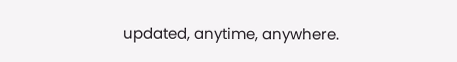updated, anytime, anywhere.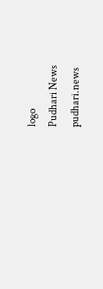logo
Pudhari News
pudhari.news